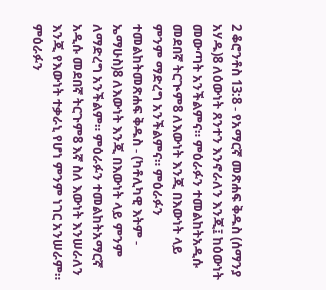2 ቆሮንቶስ 13:8 - የአማርኛ መጽሐፍ ቅዱስ (ሰማንያ አሃዱ)8 ለዕውነት ጸንተን እንኖራለን እንጂ፤ ከዕውነት መውጣት አንችልምና። ምዕራፉን ተመልከትአዲሱ መደበኛ ትርጒም8 ለእውነት እንጂ በእውነት ላይ ምንም ማድረግ አንችልምና። ምዕራፉን ተመልከትመጽሐፍ ቅዱስ - (ካቶሊካዊ እትም - ኤማሁስ)8 ለእውነት እንጂ በእውነት ላይ ምንም ለማድረግ አንችልም። ምዕራፉን ተመልከትአማርኛ አዲሱ መደበኛ ትርጉም8 እኛ ስለ እውነት እንሠራለን እንጂ የእውነት ተቃራኒ የሆነ ምንም ነገር አንሠራም። ምዕራፉን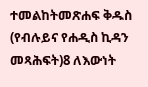ተመልከትመጽሐፍ ቅዱስ (የብሉይና የሐዲስ ኪዳን መጻሕፍት)8 ለእውነት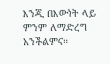እንጂ በእውነት ላይ ምንም ለማድረግ አንችልምና።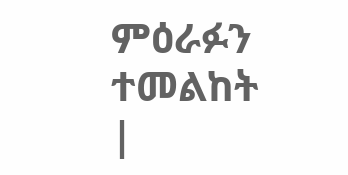ምዕራፉን ተመልከት |